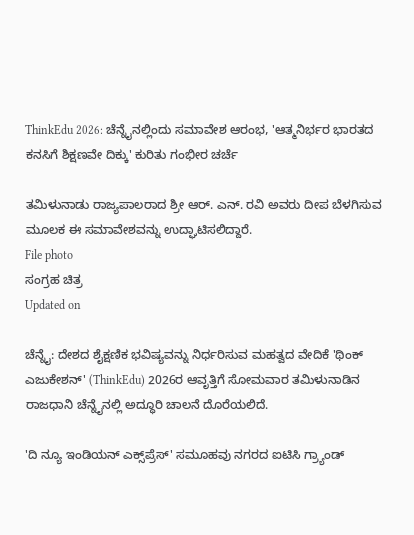ThinkEdu 2026: ಚೆನ್ನೈನಲ್ಲಿಂದು ಸಮಾವೇಶ ಆರಂಭ, 'ಆತ್ಮನಿರ್ಭರ ಭಾರತದ ಕನಸಿಗೆ ಶಿಕ್ಷಣವೇ ದಿಕ್ಕು' ಕುರಿತು ಗಂಭೀರ ಚರ್ಚೆ

ತಮಿಳುನಾಡು ರಾಜ್ಯಪಾಲರಾದ ಶ್ರೀ ಆರ್. ಎನ್. ರವಿ ಅವರು ದೀಪ ಬೆಳಗಿಸುವ ಮೂಲಕ ಈ ಸಮಾವೇಶವನ್ನು ಉದ್ಘಾಟಿಸಲಿದ್ದಾರೆ.
File photo
ಸಂಗ್ರಹ ಚಿತ್ರ
Updated on

ಚೆನ್ನೈ: ದೇಶದ ಶೈಕ್ಷಣಿಕ ಭವಿಷ್ಯವನ್ನು ನಿರ್ಧರಿಸುವ ಮಹತ್ವದ ವೇದಿಕೆ 'ಥಿಂಕ್ ಎಜುಕೇಶನ್' (ThinkEdu) 2026ರ ಆವೃತ್ತಿಗೆ ಸೋಮವಾರ ತಮಿಳುನಾಡಿನ ರಾಜಧಾನಿ ಚೆನ್ನೈನಲ್ಲಿ ಅದ್ಧೂರಿ ಚಾಲನೆ ದೊರೆಯಲಿದೆ.

'ದಿ ನ್ಯೂ ಇಂಡಿಯನ್ ಎಕ್ಸ್‌ಪ್ರೆಸ್' ಸಮೂಹವು ನಗರದ ಐಟಿಸಿ ಗ್ರ್ಯಾಂಡ್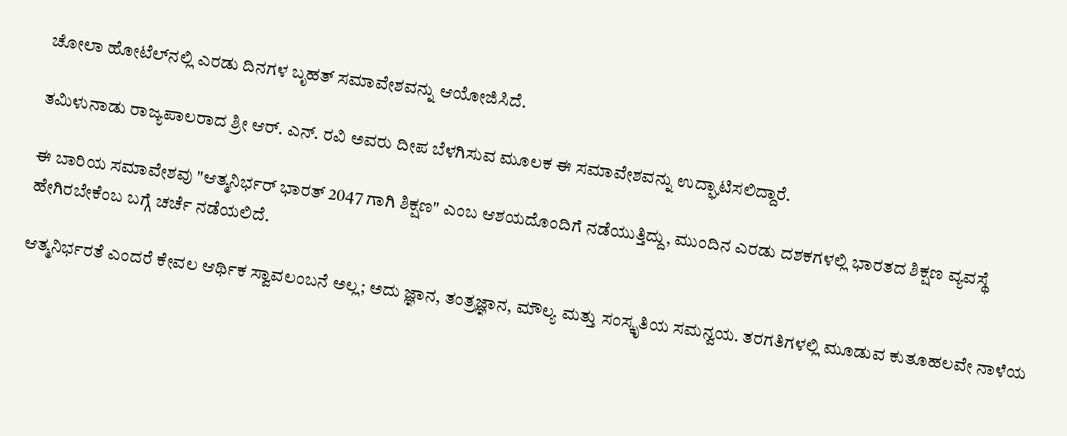ಚೋಲಾ ಹೋಟೆಲ್‌ನಲ್ಲಿ ಎರಡು ದಿನಗಳ ಬೃಹತ್ ಸಮಾವೇಶವನ್ನು ಆಯೋಜಿಸಿದೆ.

ತಮಿಳುನಾಡು ರಾಜ್ಯಪಾಲರಾದ ಶ್ರೀ ಆರ್. ಎನ್. ರವಿ ಅವರು ದೀಪ ಬೆಳಗಿಸುವ ಮೂಲಕ ಈ ಸಮಾವೇಶವನ್ನು ಉದ್ಘಾಟಿಸಲಿದ್ದಾರೆ.

ಈ ಬಾರಿಯ ಸಮಾವೇಶವು "ಆತ್ಮನಿರ್ಭರ್ ಭಾರತ್ 2047 ಗಾಗಿ ಶಿಕ್ಷಣ" ಎಂಬ ಆಶಯದೊಂದಿಗೆ ನಡೆಯುತ್ತಿದ್ದು, ಮುಂದಿನ ಎರಡು ದಶಕಗಳಲ್ಲಿ ಭಾರತದ ಶಿಕ್ಷಣ ವ್ಯವಸ್ಥೆ ಹೇಗಿರಬೇಕೆಂಬ ಬಗ್ಗೆ ಚರ್ಚೆ ನಡೆಯಲಿದೆ.

ಆತ್ಮನಿರ್ಭರತೆ ಎಂದರೆ ಕೇವಲ ಆರ್ಥಿಕ ಸ್ವಾವಲಂಬನೆ ಅಲ್ಲ; ಅದು ಜ್ಞಾನ, ತಂತ್ರಜ್ಞಾನ, ಮೌಲ್ಯ ಮತ್ತು ಸಂಸ್ಕೃತಿಯ ಸಮನ್ವಯ. ತರಗತಿಗಳಲ್ಲಿ ಮೂಡುವ ಕುತೂಹಲವೇ ನಾಳೆಯ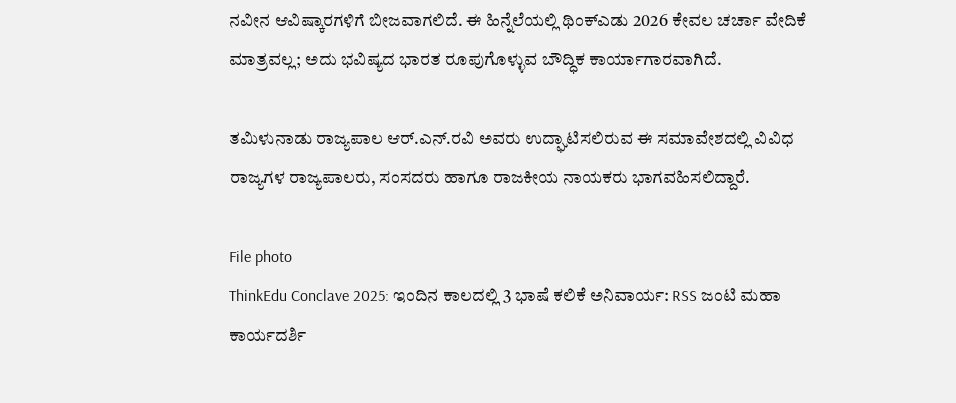ನವೀನ ಆವಿಷ್ಕಾರಗಳಿಗೆ ಬೀಜವಾಗಲಿದೆ. ಈ ಹಿನ್ನೆಲೆಯಲ್ಲಿ ಥಿಂಕ್‌ಎಡು 2026 ಕೇವಲ ಚರ್ಚಾ ವೇದಿಕೆ ಮಾತ್ರವಲ್ಲ; ಅದು ಭವಿಷ್ಯದ ಭಾರತ ರೂಪುಗೊಳ್ಳುವ ಬೌದ್ಧಿಕ ಕಾರ್ಯಾಗಾರವಾಗಿದೆ.

ತಮಿಳುನಾಡು ರಾಜ್ಯಪಾಲ ಆರ್.ಎನ್.ರವಿ ಅವರು ಉದ್ಘಾಟಿಸಲಿರುವ ಈ ಸಮಾವೇಶದಲ್ಲಿ ವಿವಿಧ ರಾಜ್ಯಗಳ ರಾಜ್ಯಪಾಲರು, ಸಂಸದರು ಹಾಗೂ ರಾಜಕೀಯ ನಾಯಕರು ಭಾಗವಹಿಸಲಿದ್ದಾರೆ.

File photo
ThinkEdu Conclave 2025: ಇಂದಿನ ಕಾಲದಲ್ಲಿ 3 ಭಾಷೆ ಕಲಿಕೆ ಅನಿವಾರ್ಯ: RSS ಜಂಟಿ ಮಹಾ ಕಾರ್ಯದರ್ಶಿ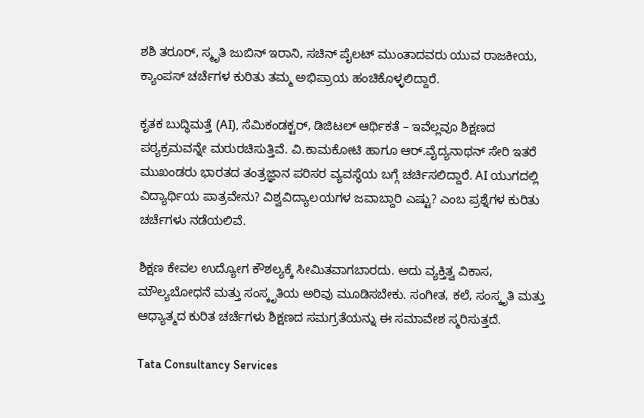ಶಶಿ ತರೂರ್, ಸ್ಮೃತಿ ಜುಬಿನ್ ಇರಾನಿ, ಸಚಿನ್ ಪೈಲಟ್ ಮುಂತಾದವರು ಯುವ ರಾಜಕೀಯ, ಕ್ಯಾಂಪಸ್ ಚರ್ಚೆಗಳ ಕುರಿತು ತಮ್ಮ ಅಭಿಪ್ರಾಯ ಹಂಚಿಕೊಳ್ಳಲಿದ್ದಾರೆ.

ಕೃತಕ ಬುದ್ಧಿಮತ್ತೆ (AI), ಸೆಮಿಕಂಡಕ್ಟರ್, ಡಿಜಿಟಲ್ ಆರ್ಥಿಕತೆ – ಇವೆಲ್ಲವೂ ಶಿಕ್ಷಣದ ಪಠ್ಯಕ್ರಮವನ್ನೇ ಮರುರಚಿಸುತ್ತಿವೆ. ವಿ.ಕಾಮಕೋಟಿ ಹಾಗೂ ಆರ್.ವೈದ್ಯನಾಥನ್ ಸೇರಿ ಇತರೆ ಮುಖಂಡರು ಭಾರತದ ತಂತ್ರಜ್ಞಾನ ಪರಿಸರ ವ್ಯವಸ್ಥೆಯ ಬಗ್ಗೆ ಚರ್ಚಿಸಲಿದ್ದಾರೆ. AI ಯುಗದಲ್ಲಿ ವಿದ್ಯಾರ್ಥಿಯ ಪಾತ್ರವೇನು? ವಿಶ್ವವಿದ್ಯಾಲಯಗಳ ಜವಾಬ್ದಾರಿ ಎಷ್ಟು? ಎಂಬ ಪ್ರಶ್ನೆಗಳ ಕುರಿತು ಚರ್ಚೆಗಳು ನಡೆಯಲಿವೆ.

ಶಿಕ್ಷಣ ಕೇವಲ ಉದ್ಯೋಗ ಕೌಶಲ್ಯಕ್ಕೆ ಸೀಮಿತವಾಗಬಾರದು. ಅದು ವ್ಯಕ್ತಿತ್ವ ವಿಕಾಸ, ಮೌಲ್ಯಬೋಧನೆ ಮತ್ತು ಸಂಸ್ಕೃತಿಯ ಅರಿವು ಮೂಡಿಸಬೇಕು. ಸಂಗೀತ, ಕಲೆ, ಸಂಸ್ಕೃತಿ ಮತ್ತು ಆಧ್ಯಾತ್ಮದ ಕುರಿತ ಚರ್ಚೆಗಳು ಶಿಕ್ಷಣದ ಸಮಗ್ರತೆಯನ್ನು ಈ ಸಮಾವೇಶ ಸ್ಮರಿಸುತ್ತದೆ.

Tata Consultancy Services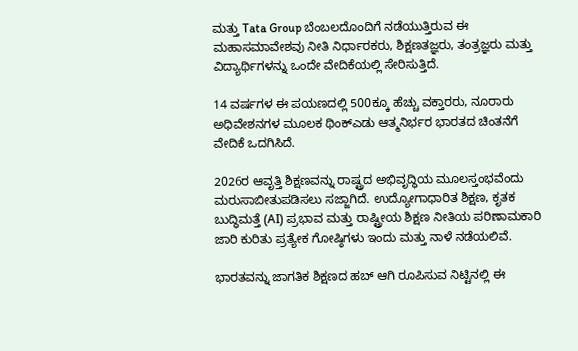ಮತ್ತು Tata Group ಬೆಂಬಲದೊಂದಿಗೆ ನಡೆಯುತ್ತಿರುವ ಈ ಮಹಾಸಮಾವೇಶವು ನೀತಿ ನಿರ್ಧಾರಕರು, ಶಿಕ್ಷಣತಜ್ಞರು, ತಂತ್ರಜ್ಞರು ಮತ್ತು ವಿದ್ಯಾರ್ಥಿಗಳನ್ನು ಒಂದೇ ವೇದಿಕೆಯಲ್ಲಿ ಸೇರಿಸುತ್ತಿದೆ.

14 ವರ್ಷಗಳ ಈ ಪಯಣದಲ್ಲಿ 500ಕ್ಕೂ ಹೆಚ್ಚು ವಕ್ತಾರರು, ನೂರಾರು ಅಧಿವೇಶನಗಳ ಮೂಲಕ ಥಿಂಕ್‌ಎಡು ಆತ್ಮನಿರ್ಭರ ಭಾರತದ ಚಿಂತನೆಗೆ ವೇದಿಕೆ ಒದಗಿಸಿದೆ.

2026ರ ಆವೃತ್ತಿ ಶಿಕ್ಷಣವನ್ನು ರಾಷ್ಟ್ರದ ಅಭಿವೃದ್ಧಿಯ ಮೂಲಸ್ತಂಭವೆಂದು ಮರುಸಾಬೀತುಪಡಿಸಲು ಸಜ್ಜಾಗಿದೆ. ಉದ್ಯೋಗಾಧಾರಿತ ಶಿಕ್ಷಣ, ಕೃತಕ ಬುದ್ಧಿಮತ್ತೆ (AI) ಪ್ರಭಾವ ಮತ್ತು ರಾಷ್ಟ್ರೀಯ ಶಿಕ್ಷಣ ನೀತಿಯ ಪರಿಣಾಮಕಾರಿ ಜಾರಿ ಕುರಿತು ಪ್ರತ್ಯೇಕ ಗೋಷ್ಠಿಗಳು ಇಂದು ಮತ್ತು ನಾಳೆ ನಡೆಯಲಿವೆ.

ಭಾರತವನ್ನು ಜಾಗತಿಕ ಶಿಕ್ಷಣದ ಹಬ್ ಆಗಿ ರೂಪಿಸುವ ನಿಟ್ಟಿನಲ್ಲಿ ಈ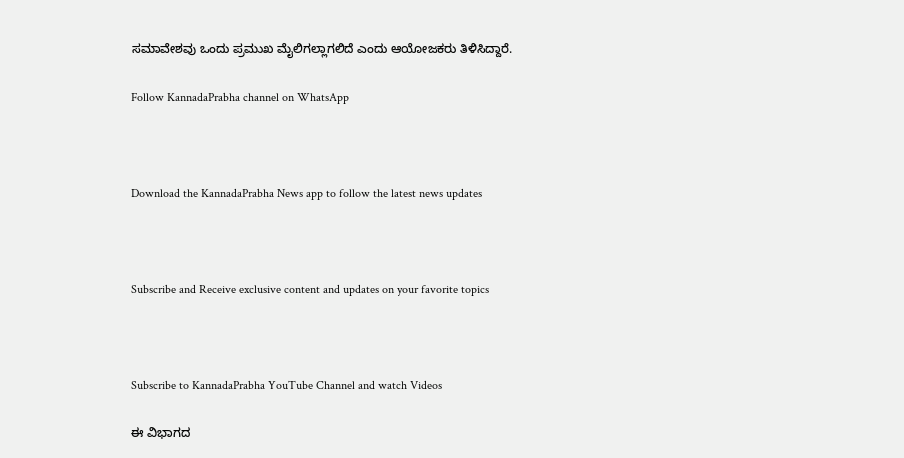ಸಮಾವೇಶವು ಒಂದು ಪ್ರಮುಖ ಮೈಲಿಗಲ್ಲಾಗಲಿದೆ ಎಂದು ಆಯೋಜಕರು ತಿಳಿಸಿದ್ದಾರೆ.

Follow KannadaPrabha channel on WhatsApp



Download the KannadaPrabha News app to follow the latest news updates



Subscribe and Receive exclusive content and updates on your favorite topics



Subscribe to KannadaPrabha YouTube Channel and watch Videos

ಈ ವಿಭಾಗದ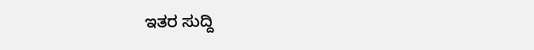ಇತರ ಸುದ್ದಿ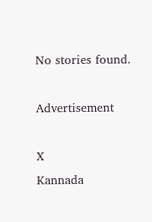No stories found.

Advertisement

X
Kannada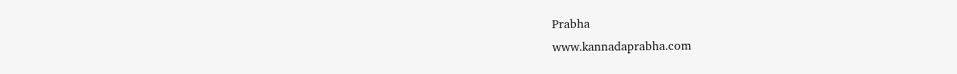Prabha
www.kannadaprabha.com